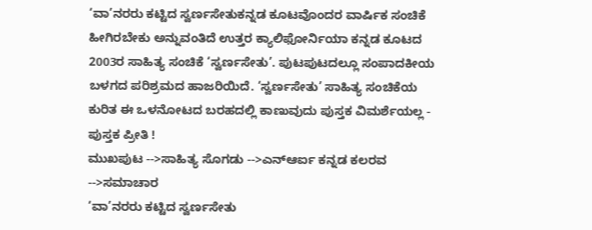‘ವಾ’ನರರು ಕಟ್ಟಿದ ಸ್ವರ್ಣಸೇತುಕನ್ನಡ ಕೂಟವೊಂದರ ವಾರ್ಷಿಕ ಸಂಚಿಕೆ ಹೀಗಿರಬೇಕು ಅನ್ನುವಂತಿದೆ ಉತ್ತರ ಕ್ಯಾಲಿಫೋರ್ನಿಯಾ ಕನ್ನಡ ಕೂಟದ 2003ರ ಸಾಹಿತ್ಯ ಸಂಚಿಕೆ ‘ಸ್ವರ್ಣಸೇತು’. ಪುಟಪುಟದಲ್ಲೂ ಸಂಪಾದಕೀಯ ಬಳಗದ ಪರಿಶ್ರಮದ ಹಾಜರಿಯಿದೆ. ‘ಸ್ವರ್ಣಸೇತು’ ಸಾಹಿತ್ಯ ಸಂಚಿಕೆಯ ಕುರಿತ ಈ ಒಳನೋಟದ ಬರಹದಲ್ಲಿ ಕಾಣುವುದು ಪುಸ್ತಕ ವಿಮರ್ಶೆಯಲ್ಲ - ಪುಸ್ತಕ ಪ್ರೀತಿ !
ಮುಖಪುಟ -->ಸಾಹಿತ್ಯ ಸೊಗಡು -->ಎನ್ಆರ್ಐ ಕನ್ನಡ ಕಲರವ -->ಸಮಾಚಾರ
‘ವಾ’ನರರು ಕಟ್ಟಿದ ಸ್ವರ್ಣಸೇತು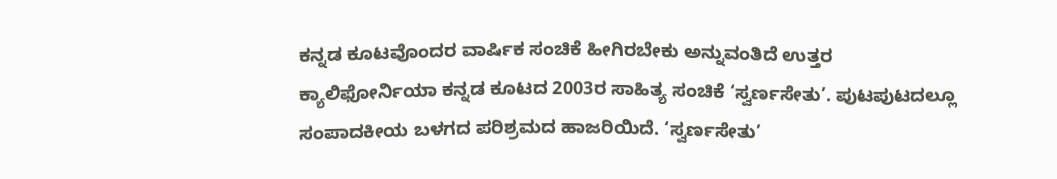ಕನ್ನಡ ಕೂಟವೊಂದರ ವಾರ್ಷಿಕ ಸಂಚಿಕೆ ಹೀಗಿರಬೇಕು ಅನ್ನುವಂತಿದೆ ಉತ್ತರ ಕ್ಯಾಲಿಫೋರ್ನಿಯಾ ಕನ್ನಡ ಕೂಟದ 2003ರ ಸಾಹಿತ್ಯ ಸಂಚಿಕೆ ‘ಸ್ವರ್ಣಸೇತು’. ಪುಟಪುಟದಲ್ಲೂ ಸಂಪಾದಕೀಯ ಬಳಗದ ಪರಿಶ್ರಮದ ಹಾಜರಿಯಿದೆ. ‘ಸ್ವರ್ಣಸೇತು’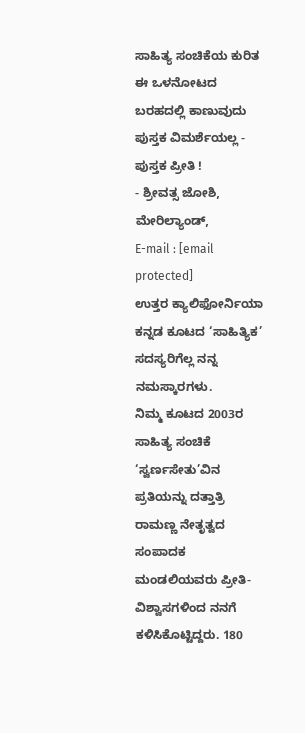ಸಾಹಿತ್ಯ ಸಂಚಿಕೆಯ ಕುರಿತ ಈ ಒಳನೋಟದ ಬರಹದಲ್ಲಿ ಕಾಣುವುದು ಪುಸ್ತಕ ವಿಮರ್ಶೆಯಲ್ಲ - ಪುಸ್ತಕ ಪ್ರೀತಿ !
- ಶ್ರೀವತ್ಸ ಜೋಶಿ, ಮೇರಿಲ್ಯಾಂಡ್,
E-mail : [email protected]
ಉತ್ತರ ಕ್ಯಾಲಿಫೋರ್ನಿಯಾ ಕನ್ನಡ ಕೂಟದ ‘ಸಾಹಿತ್ಯಿಕ’ ಸದಸ್ಯರಿಗೆಲ್ಲ ನನ್ನ ನಮಸ್ಕಾರಗಳು.
ನಿಮ್ಮ ಕೂಟದ 2003ರ ಸಾಹಿತ್ಯ ಸಂಚಿಕೆ ‘ಸ್ವರ್ಣಸೇತು’ವಿನ ಪ್ರತಿಯನ್ನು ದತ್ತಾತ್ರಿ ರಾಮಣ್ಣ ನೇತೃತ್ವದ ಸಂಪಾದಕ ಮಂಡಲಿಯವರು ಪ್ರೀತಿ-ವಿಶ್ವಾಸಗಳಿಂದ ನನಗೆ ಕಳಿಸಿಕೊಟ್ಟಿದ್ದರು. 180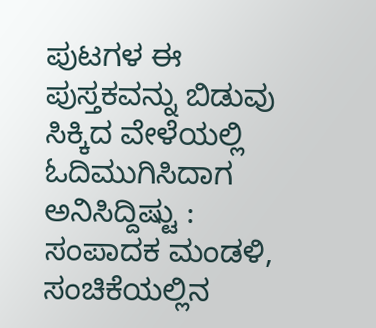ಪುಟಗಳ ಈ ಪುಸ್ತಕವನ್ನು ಬಿಡುವು ಸಿಕ್ಕಿದ ವೇಳೆಯಲ್ಲಿ ಓದಿಮುಗಿಸಿದಾಗ ಅನಿಸಿದ್ದಿಷ್ಟು :
ಸಂಪಾದಕ ಮಂಡಳಿ, ಸಂಚಿಕೆಯಲ್ಲಿನ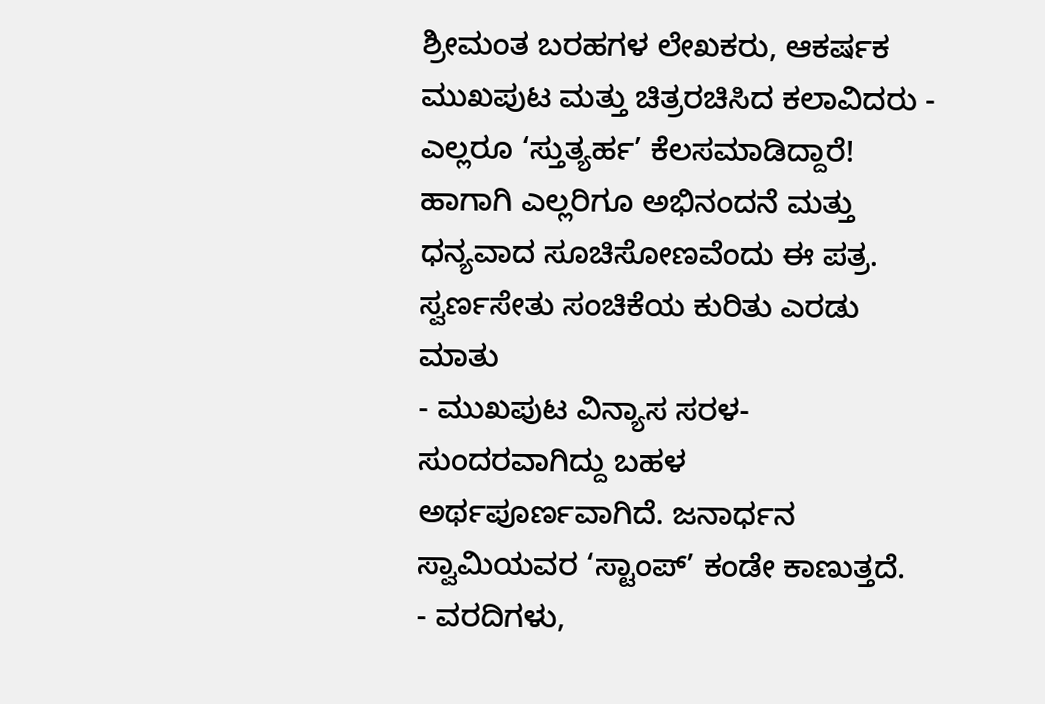ಶ್ರೀಮಂತ ಬರಹಗಳ ಲೇಖಕರು, ಆಕರ್ಷಕ ಮುಖಪುಟ ಮತ್ತು ಚಿತ್ರರಚಿಸಿದ ಕಲಾವಿದರು - ಎಲ್ಲರೂ ‘ಸ್ತುತ್ಯರ್ಹ’ ಕೆಲಸಮಾಡಿದ್ದಾರೆ! ಹಾಗಾಗಿ ಎಲ್ಲರಿಗೂ ಅಭಿನಂದನೆ ಮತ್ತು ಧನ್ಯವಾದ ಸೂಚಿಸೋಣವೆಂದು ಈ ಪತ್ರ.
ಸ್ವರ್ಣಸೇತು ಸಂಚಿಕೆಯ ಕುರಿತು ಎರಡು ಮಾತು
- ಮುಖಪುಟ ವಿನ್ಯಾಸ ಸರಳ-ಸುಂದರವಾಗಿದ್ದು ಬಹಳ ಅರ್ಥಪೂರ್ಣವಾಗಿದೆ. ಜನಾರ್ಧನ ಸ್ವಾಮಿಯವರ ‘ಸ್ಟಾಂಪ್’ ಕಂಡೇ ಕಾಣುತ್ತದೆ.
- ವರದಿಗಳು,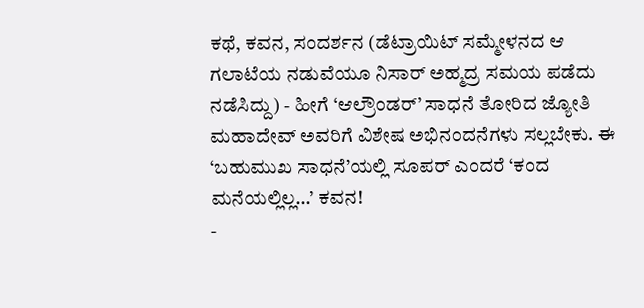ಕಥೆ, ಕವನ, ಸಂದರ್ಶನ (ಡೆಟ್ರಾಯಿಟ್ ಸಮ್ಮೇಳನದ ಆ ಗಲಾಟೆಯ ನಡುವೆಯೂ ನಿಸಾರ್ ಅಹ್ಮದ್ರ ಸಮಯ ಪಡೆದು ನಡೆಸಿದ್ದು) - ಹೀಗೆ ‘ಆಲ್ರೌಂಡರ್’ ಸಾಧನೆ ತೋರಿದ ಜ್ಯೋತಿ ಮಹಾದೇವ್ ಅವರಿಗೆ ವಿಶೇಷ ಅಭಿನಂದನೆಗಳು ಸಲ್ಲಬೇಕು. ಈ ‘ಬಹುಮುಖ ಸಾಧನೆ’ಯಲ್ಲಿ ಸೂಪರ್ ಎಂದರೆ ‘ಕಂದ ಮನೆಯಲ್ಲಿಲ್ಲ...’ ಕವನ!
-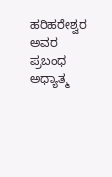ಹರಿಹರೇಶ್ವರ ಅವರ ಪ್ರಬಂಧ ಅಧ್ಯಾತ್ಮ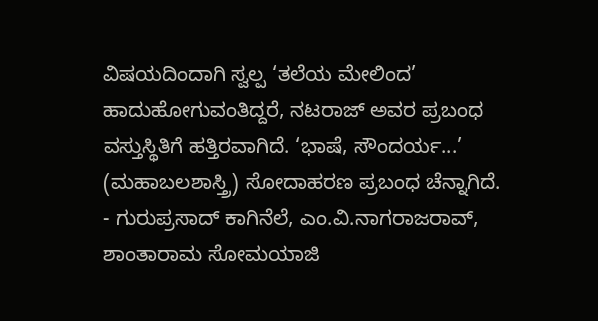ವಿಷಯದಿಂದಾಗಿ ಸ್ವಲ್ಪ ‘ತಲೆಯ ಮೇಲಿಂದ’ ಹಾದುಹೋಗುವಂತಿದ್ದರೆ, ನಟರಾಜ್ ಅವರ ಪ್ರಬಂಧ ವಸ್ತುಸ್ಥಿತಿಗೆ ಹತ್ತಿರವಾಗಿದೆ. ‘ಭಾಷೆ, ಸೌಂದರ್ಯ...’ (ಮಹಾಬಲಶಾಸ್ತ್ರಿ) ಸೋದಾಹರಣ ಪ್ರಬಂಧ ಚೆನ್ನಾಗಿದೆ.
- ಗುರುಪ್ರಸಾದ್ ಕಾಗಿನೆಲೆ, ಎಂ.ವಿ.ನಾಗರಾಜರಾವ್, ಶಾಂತಾರಾಮ ಸೋಮಯಾಜಿ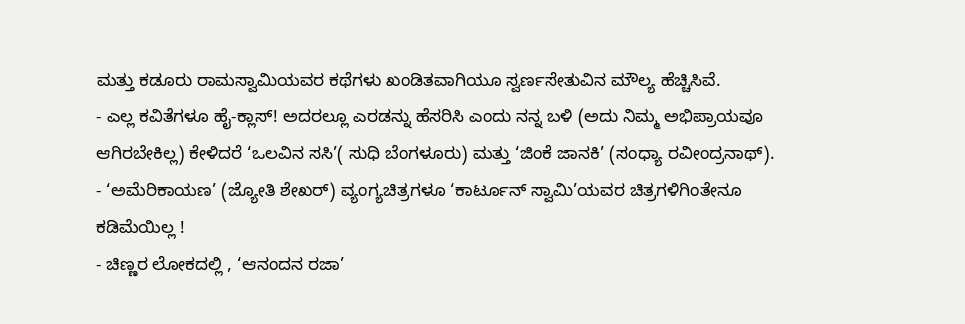ಮತ್ತು ಕಡೂರು ರಾಮಸ್ವಾಮಿಯವರ ಕಥೆಗಳು ಖಂಡಿತವಾಗಿಯೂ ಸ್ವರ್ಣಸೇತುವಿನ ಮೌಲ್ಯ ಹೆಚ್ಚಿಸಿವೆ.
- ಎಲ್ಲ ಕವಿತೆಗಳೂ ಹೈ-ಕ್ಲಾಸ್! ಅದರಲ್ಲೂ ಎರಡನ್ನು ಹೆಸರಿಸಿ ಎಂದು ನನ್ನ ಬಳಿ (ಅದು ನಿಮ್ಮ ಅಭಿಪ್ರಾಯವೂ ಆಗಿರಬೇಕಿಲ್ಲ) ಕೇಳಿದರೆ ‘ಒಲವಿನ ಸಸಿ’( ಸುಧಿ ಬೆಂಗಳೂರು) ಮತ್ತು ‘ಜಿಂಕೆ ಜಾನಕಿ’ (ಸಂಧ್ಯಾ ರವೀಂದ್ರನಾಥ್).
- ‘ಅಮೆರಿಕಾಯಣ’ (ಜ್ಯೋತಿ ಶೇಖರ್) ವ್ಯಂಗ್ಯಚಿತ್ರಗಳೂ ‘ಕಾರ್ಟೂನ್ ಸ್ವಾಮಿ’ಯವರ ಚಿತ್ರಗಳಿಗಿಂತೇನೂ ಕಡಿಮೆಯಿಲ್ಲ !
- ಚಿಣ್ಣರ ಲೋಕದಲ್ಲಿ , ‘ಆನಂದನ ರಜಾ’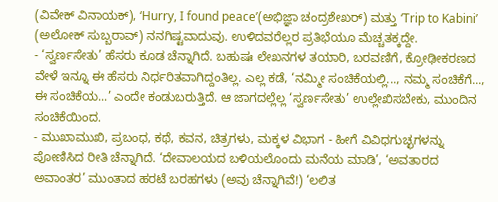(ವಿವೇಕ್ ವಿನಾಯಕ್), ‘Hurry, I found peace’(ಅಭಿಜ್ಞಾ ಚಂದ್ರಶೇಖರ್) ಮತ್ತು ‘Trip to Kabini’ (ಅಲೋಕ್ ಸುಬ್ಬರಾವ್) ನನಗಿಷ್ಟವಾದುವು. ಉಳಿದವರೆಲ್ಲರ ಪ್ರತಿಭೆಯೂ ಮೆಚ್ಚತಕ್ಕದ್ದೇ.
- ‘ಸ್ವರ್ಣಸೇತು’ ಹೆಸರು ಕೂಡ ಚೆನ್ನಾಗಿದೆ. ಬಹುಷಃ ಲೇಖನಗಳ ತಯಾರಿ, ಬರವಣಿಗೆ, ಕ್ರೋಢೀಕರಣದ ವೇಳೆ ಇನ್ನೂ ಈ ಹೆಸರು ನಿರ್ಧರಿತವಾಗಿದ್ದಂತಿಲ್ಲ. ಎಲ್ಲ ಕಡೆ, ‘ನಮ್ಮೀ ಸಂಚಿಕೆಯಲ್ಲಿ..., ನಮ್ಮ ಸಂಚಿಕೆಗೆ..., ಈ ಸಂಚಿಕೆಯ...’ ಎಂದೇ ಕಂಡುಬರುತ್ತಿದೆ. ಆ ಜಾಗದಲ್ಲೆಲ್ಲ ‘ಸ್ವರ್ಣಸೇತು’ ಉಲ್ಲೇಖಿಸಬೇಕು, ಮುಂದಿನ ಸಂಚಿಕೆಯಿಂದ.
- ಮುಖಾಮುಖಿ, ಪ್ರಬಂಧ, ಕಥೆ, ಕವನ, ಚಿತ್ರಗಳು, ಮಕ್ಕಳ ವಿಭಾಗ - ಹೀಗೆ ವಿವಿಧಗುಚ್ಛಗಳನ್ನು ಪೋಣಿಸಿದ ರೀತಿ ಚೆನ್ನಾಗಿದೆ. ‘ದೇವಾಲಯದ ಬಳಿಯಲೊಂದು ಮನೆಯ ಮಾಡಿ’, ‘ಅವತಾರದ ಅವಾಂತರ’ ಮುಂತಾದ ಹರಟೆ ಬರಹಗಳು (ಅವು ಚೆನ್ನಾಗಿವೆ!) ‘ಲಲಿತ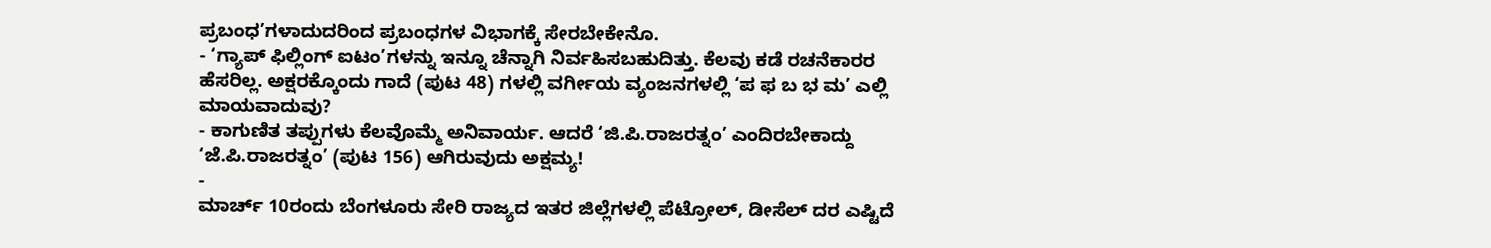ಪ್ರಬಂಧ’ಗಳಾದುದರಿಂದ ಪ್ರಬಂಧಗಳ ವಿಭಾಗಕ್ಕೆ ಸೇರಬೇಕೇನೊ.
- ‘ಗ್ಯಾಪ್ ಫಿಲ್ಲಿಂಗ್ ಐಟಂ’ಗಳನ್ನು ಇನ್ನೂ ಚೆನ್ನಾಗಿ ನಿರ್ವಹಿಸಬಹುದಿತ್ತು. ಕೆಲವು ಕಡೆ ರಚನೆಕಾರರ ಹೆಸರಿಲ್ಲ. ಅಕ್ಷರಕ್ಕೊಂದು ಗಾದೆ (ಪುಟ 48) ಗಳಲ್ಲಿ ವರ್ಗೀಯ ವ್ಯಂಜನಗಳಲ್ಲಿ ‘ಪ ಫ ಬ ಭ ಮ’ ಎಲ್ಲಿ ಮಾಯವಾದುವು?
- ಕಾಗುಣಿತ ತಪ್ಪುಗಳು ಕೆಲವೊಮ್ಮೆ ಅನಿವಾರ್ಯ. ಆದರೆ ‘ಜಿ.ಪಿ.ರಾಜರತ್ನಂ’ ಎಂದಿರಬೇಕಾದ್ದು ‘ಜೆ.ಪಿ.ರಾಜರತ್ನಂ’ (ಪುಟ 156) ಆಗಿರುವುದು ಅಕ್ಷಮ್ಯ!
-
ಮಾರ್ಚ್ 10ರಂದು ಬೆಂಗಳೂರು ಸೇರಿ ರಾಜ್ಯದ ಇತರ ಜಿಲ್ಲೆಗಳಲ್ಲಿ ಪೆಟ್ರೋಲ್, ಡೀಸೆಲ್ ದರ ಎಷ್ಟಿದೆ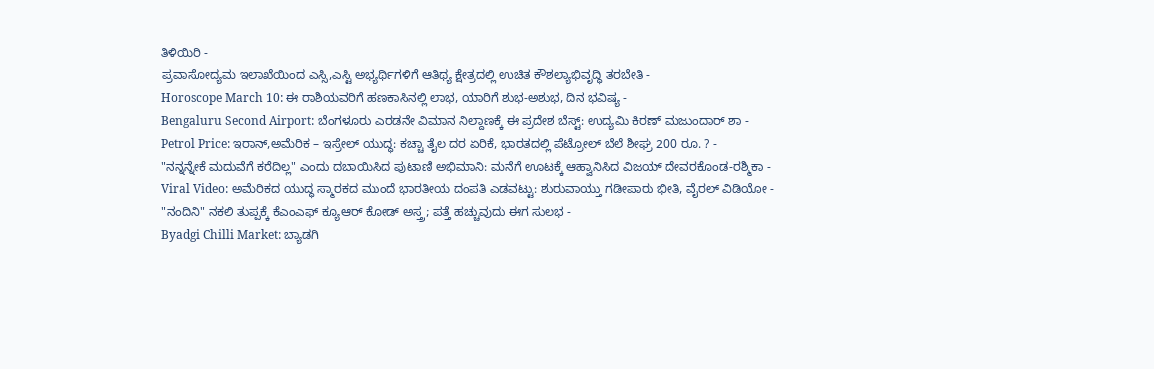ತಿಳಿಯಿರಿ -
ಪ್ರವಾಸೋದ್ಯಮ ಇಲಾಖೆಯಿಂದ ಎಸ್ಸಿ,ಎಸ್ಟಿ ಅಭ್ಯರ್ಥಿಗಳಿಗೆ ಆತಿಥ್ಯ ಕ್ಷೇತ್ರದಲ್ಲಿ ಉಚಿತ ಕೌಶಲ್ಯಾಭಿವೃದ್ಧಿ ತರಬೇತಿ -
Horoscope March 10: ಈ ರಾಶಿಯವರಿಗೆ ಹಣಕಾಸಿನಲ್ಲಿ ಲಾಭ, ಯಾರಿಗೆ ಶುಭ-ಅಶುಭ, ದಿನ ಭವಿಷ್ಯ -
Bengaluru Second Airport: ಬೆಂಗಳೂರು ಎರಡನೇ ವಿಮಾನ ನಿಲ್ದಾಣಕ್ಕೆ ಈ ಪ್ರದೇಶ ಬೆಸ್ಟ್: ಉದ್ಯಮಿ ಕಿರಣ್ ಮಜುಂದಾರ್ ಶಾ -
Petrol Price: ಇರಾನ್,ಅಮೆರಿಕ – ಇಸ್ರೇಲ್ ಯುದ್ಧ: ಕಚ್ಚಾ ತೈಲ ದರ ಏರಿಕೆ, ಭಾರತದಲ್ಲಿ ಪೆಟ್ರೋಲ್ ಬೆಲೆ ಶೀಘ್ರ 200 ರೂ. ? -
"ನನ್ನನ್ನೇಕೆ ಮದುವೆಗೆ ಕರೆದಿಲ್ಲ" ಎಂದು ದಬಾಯಿಸಿದ ಪುಟಾಣಿ ಅಭಿಮಾನಿ: ಮನೆಗೆ ಊಟಕ್ಕೆ ಆಹ್ವಾನಿಸಿದ ವಿಜಯ್ ದೇವರಕೊಂಡ-ರಶ್ಮಿಕಾ -
Viral Video: ಅಮೆರಿಕದ ಯುದ್ಧ ಸ್ಮಾರಕದ ಮುಂದೆ ಭಾರತೀಯ ದಂಪತಿ ಎಡವಟ್ಟು: ಶುರುವಾಯ್ತು ಗಡೀಪಾರು ಭೀತಿ, ವೈರಲ್ ವಿಡಿಯೋ -
"ನಂದಿನಿ" ನಕಲಿ ತುಪ್ಪಕ್ಕೆ ಕೆಎಂಎಫ್ ಕ್ಯೂಆರ್ ಕೋಡ್ ಅಸ್ತ್ರ; ಪತ್ತೆ ಹಚ್ಚುವುದು ಈಗ ಸುಲಭ -
Byadgi Chilli Market: ಬ್ಯಾಡಗಿ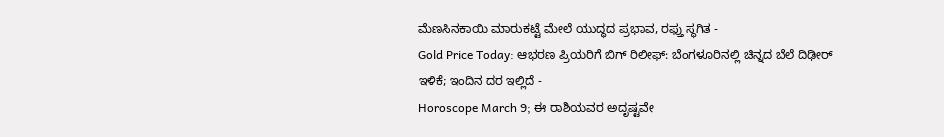ಮೆಣಸಿನಕಾಯಿ ಮಾರುಕಟ್ಟೆ ಮೇಲೆ ಯುದ್ಧದ ಪ್ರಭಾವ, ರಫ್ತು ಸ್ಥಗಿತ -
Gold Price Today: ಆಭರಣ ಪ್ರಿಯರಿಗೆ ಬಿಗ್ ರಿಲೀಫ್: ಬೆಂಗಳೂರಿನಲ್ಲಿ ಚಿನ್ನದ ಬೆಲೆ ದಿಢೀರ್ ಇಳಿಕೆ; ಇಂದಿನ ದರ ಇಲ್ಲಿದೆ -
Horoscope March 9; ಈ ರಾಶಿಯವರ ಅದೃಷ್ಟವೇ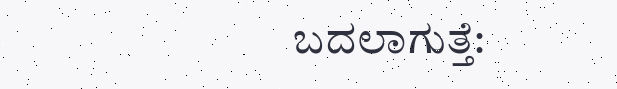ಬದಲಾಗುತ್ತೆ: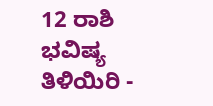12 ರಾಶಿ ಭವಿಷ್ಯ ತಿಳಿಯಿರಿ -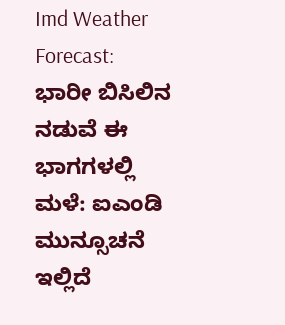Imd Weather Forecast: ಭಾರೀ ಬಿಸಿಲಿನ ನಡುವೆ ಈ ಭಾಗಗಳಲ್ಲಿ ಮಳೆ: ಐಎಂಡಿ ಮುನ್ಸೂಚನೆ ಇಲ್ಲಿದೆ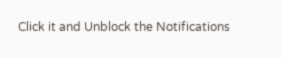Click it and Unblock the Notifications